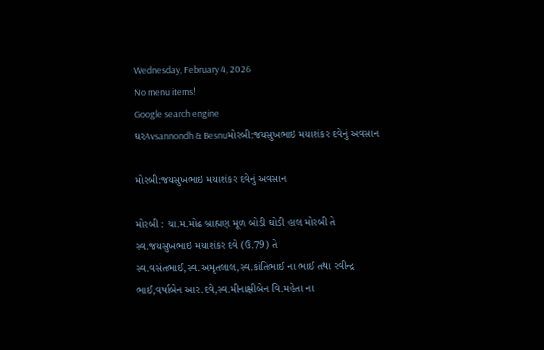Wednesday, February 4, 2026
No menu items!
Google search engine
ઘરAvsannondh & Besnuમોરબી:જયસુખભાઇ મયાશંકર દવેનું અવસાન

મોરબી:જયસુખભાઇ મયાશંકર દવેનું અવસાન

મોરબી : ચા.મ.મોઢ બ્રાહ્મણ મૂળ બોડી ઘોડી હાલ મોરબી તે સ્વ.જયસુખભાઇ મયાશંકર દવે (ઉ.79) તે સ્વ.વસંતભાઈ,સ્વ.અમૃતલાલ,સ્વ.કાંતિભાઈ ના ભાઈ તથા રવીન્દ્ર ભાઈ,વર્ષાબેન આર.દવે,સ્વ.મીનાક્ષીબેન વિ.મહેતા ના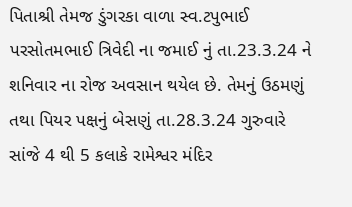પિતાશ્રી તેમજ ડુંગરકા વાળા સ્વ.ટપુભાઈ પરસોતમભાઈ ત્રિવેદી ના જમાઈ નું તા.23.3.24 ને શનિવાર ના રોજ અવસાન થયેલ છે. તેમનું ઉઠમણું તથા પિયર પક્ષનું બેસણું તા.28.3.24 ગુરુવારે સાંજે 4 થી 5 કલાકે રામેશ્વર મંદિર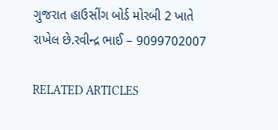ગુજરાત હાઉસીંગ બોર્ડ મોરબી 2 ખાતે રાખેલ છે.રવીન્દ્ર ભાઈ – 9099702007

RELATED ARTICLES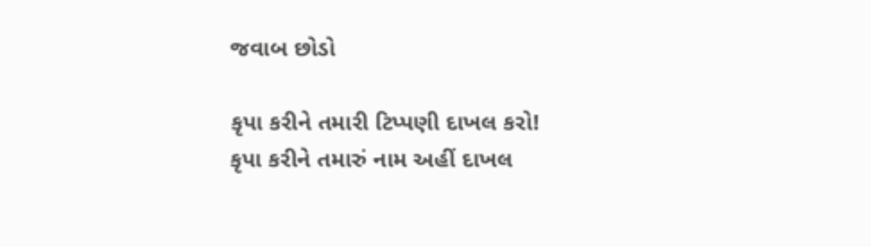જવાબ છોડો

કૃપા કરીને તમારી ટિપ્પણી દાખલ કરો!
કૃપા કરીને તમારું નામ અહીં દાખલ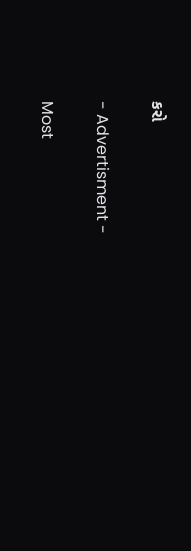કરો

- Advertisment -

Most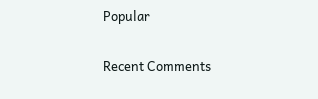Popular

Recent Comments